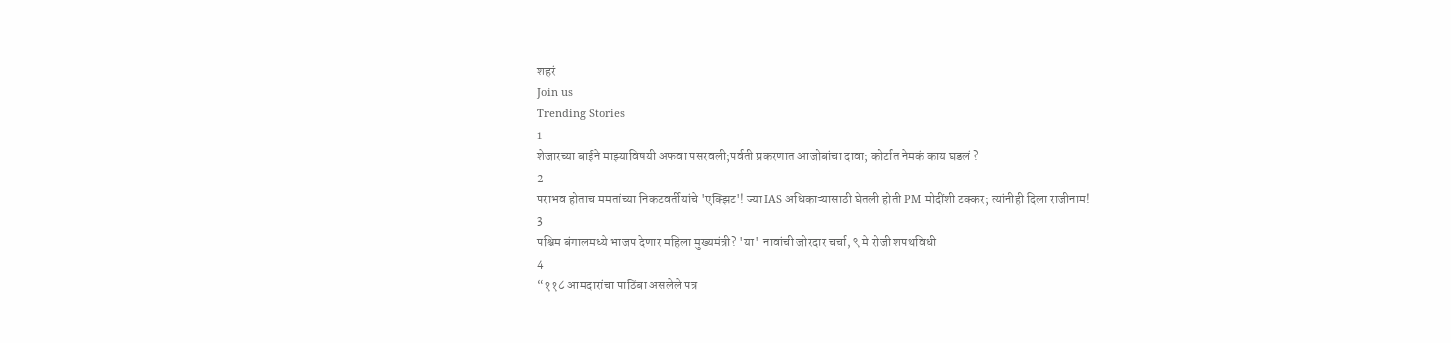शहरं
Join us
Trending Stories
1
शेजारच्या बाईने माझ्याविषयी अफवा पसरवली;पर्वती प्रकरणात आजोबांचा दावा; कोर्टात नेमकं काय घडलं ?
2
पराभव होताच ममतांच्या निकटवर्तीयांचे 'एक्झिट'! ज्या IAS अधिकाऱ्यासाठी घेतली होती PM मोदींशी टक्कर; त्यांनीही दिला राजीनाम!
3
पश्चिम बंगालमध्ये भाजप देणार महिला मुख्यमंत्री? 'या' नावांची जोरदार चर्चा, ९ मे रोजी शपथविधी
4
“११८ आमदारांचा पाठिंबा असलेले पत्र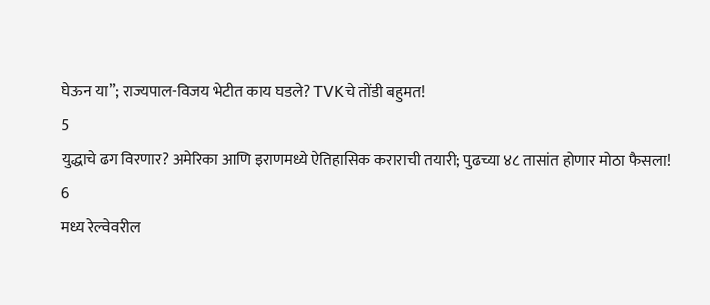घेऊन या”; राज्यपाल-विजय भेटीत काय घडले? TVKचे तोंडी बहुमत!
5
युद्धाचे ढग विरणार? अमेरिका आणि इराणमध्ये ऐतिहासिक कराराची तयारी; पुढच्या ४८ तासांत होणार मोठा फैसला!
6
मध्य रेल्वेवरील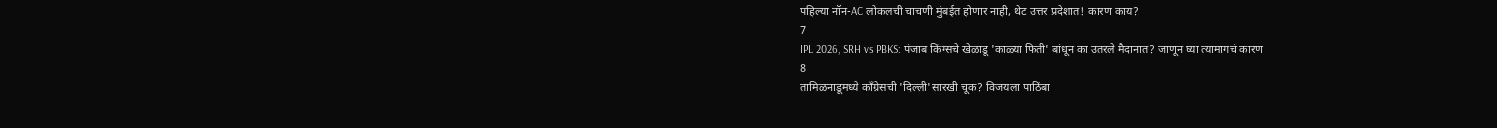पहिल्या नॉन-AC लोकलची चाचणी मुंबईत होणार नाही, थेट उत्तर प्रदेशात! कारण काय?
7
IPL 2026, SRH vs PBKS: पंजाब किंग्सचे खेळाडू 'काळ्या फिती' बांधून का उतरले मैदानात? जाणून घ्या त्यामागचं कारण
8
तामिळनाडूमध्ये काँग्रेसची 'दिल्ली'सारखी चूक? विजयला पाठिंबा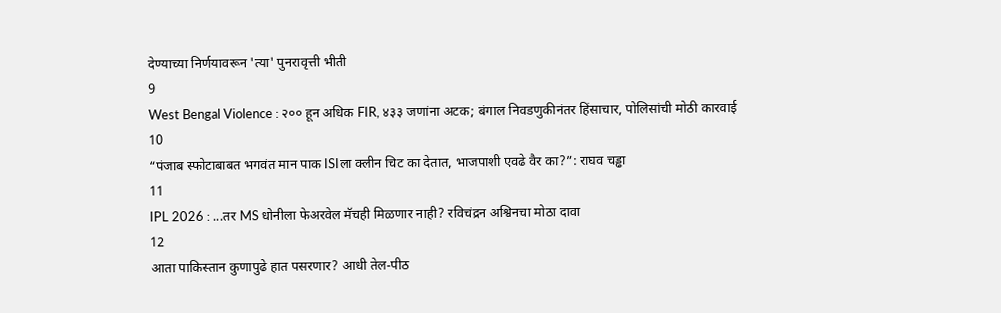देण्याच्या निर्णयावरून 'त्या' पुनरावृत्ती भीती
9
West Bengal Violence : २०० हून अधिक FIR, ४३३ जणांना अटक; बंगाल निवडणुकीनंतर हिंसाचार, पोलिसांची मोठी कारवाई
10
“पंजाब स्फोटाबाबत भगवंत मान पाक ISIला क्लीन चिट का देतात, भाजपाशी एवढे वैर का?”: राघव चड्ढा
11
IPL 2026 : ...तर MS धोनीला फेअरवेल मॅचही मिळणार नाही? रविचंद्रन अश्विनचा मोठा दावा
12
आता पाकिस्तान कुणापुढे हात पसरणार? आधी तेल-पीठ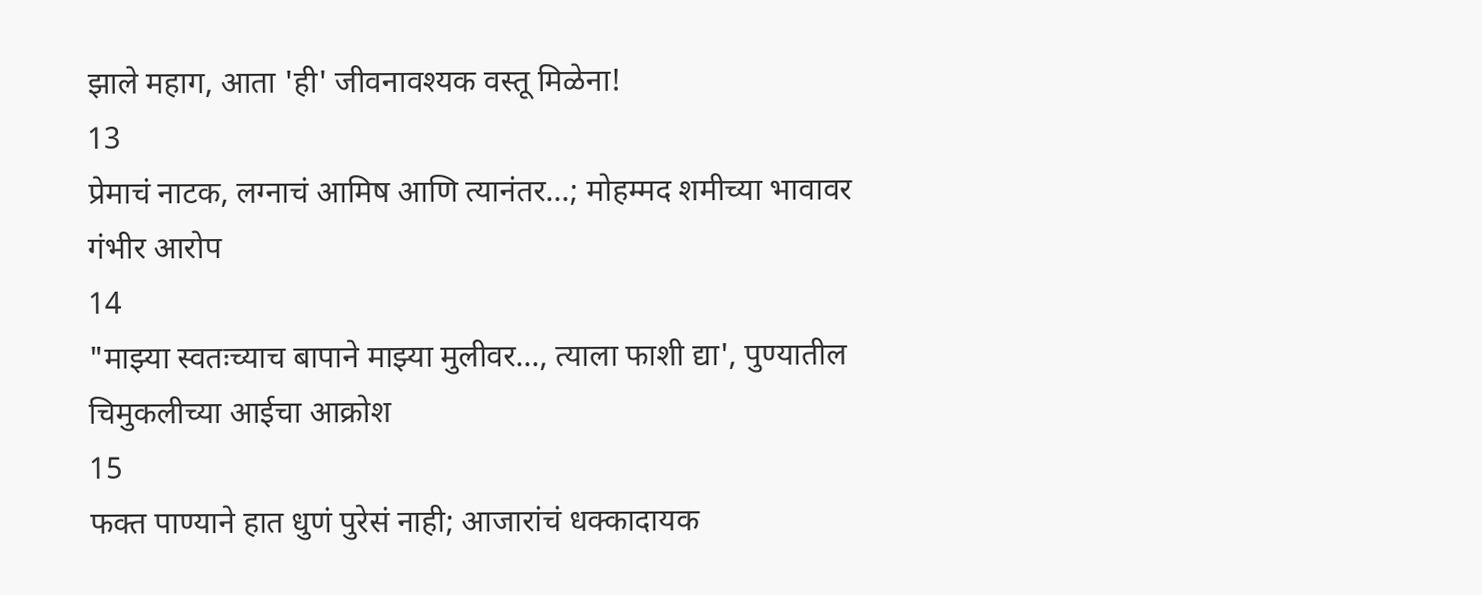झाले महाग, आता 'ही' जीवनावश्यक वस्तू मिळेना!
13
प्रेमाचं नाटक, लग्नाचं आमिष आणि त्यानंतर...; मोहम्मद शमीच्या भावावर गंभीर आरोप
14
"माझ्या स्वतःच्याच बापाने माझ्या मुलीवर..., त्याला फाशी द्या', पुण्यातील चिमुकलीच्या आईचा आक्रोश
15
फक्त पाण्याने हात धुणं पुरेसं नाही; आजारांचं धक्कादायक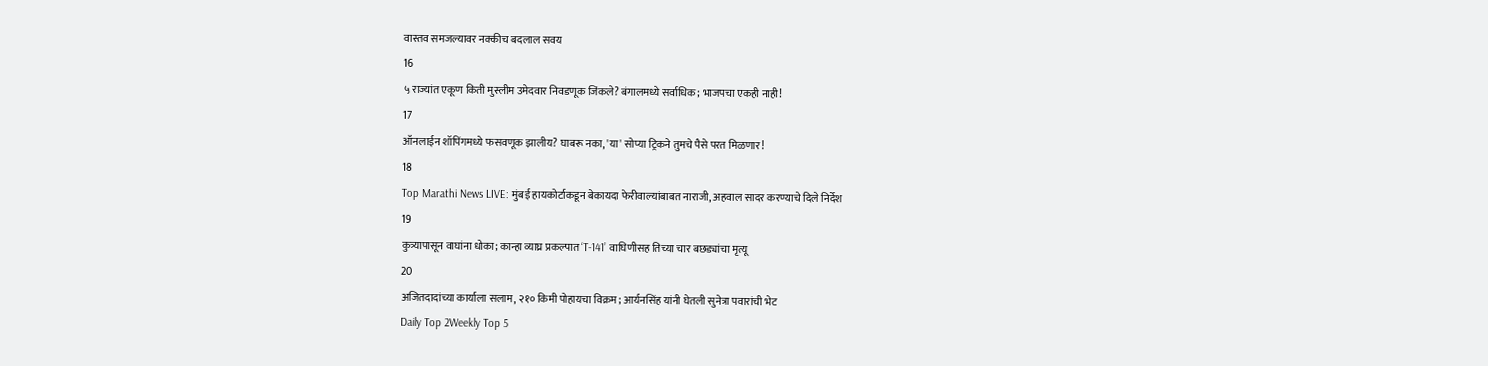वास्तव समजल्यावर नक्कीच बदलाल सवय
16
५ राज्यांत एकूण किती मुस्लीम उमेदवार निवडणूक जिंकले? बंगालमध्ये सर्वाधिक; भाजपचा एकही नाही!
17
ऑनलाईन शॉपिंगमध्ये फसवणूक झालीय? घाबरू नका, 'या' सोप्या ट्रिकने तुमचे पैसे परत मिळणार!
18
Top Marathi News LIVE: मुंबई हायकोर्टाकडून बेकायदा फेरीवाल्यांबाबत नाराजी, अहवाल सादर करण्याचे दिले निर्देश
19
कुत्र्यापासून वाघांना धोका; कान्हा व्याघ्र प्रकल्पात ‘T-141’ वाघिणीसह तिच्या चार बछड्यांचा मृत्यू
20
अजितदादांच्या कार्याला सलाम, २१० किमी पोहायचा विक्रम; आर्यनसिंह यांनी घेतली सुनेत्रा पवारांची भेट
Daily Top 2Weekly Top 5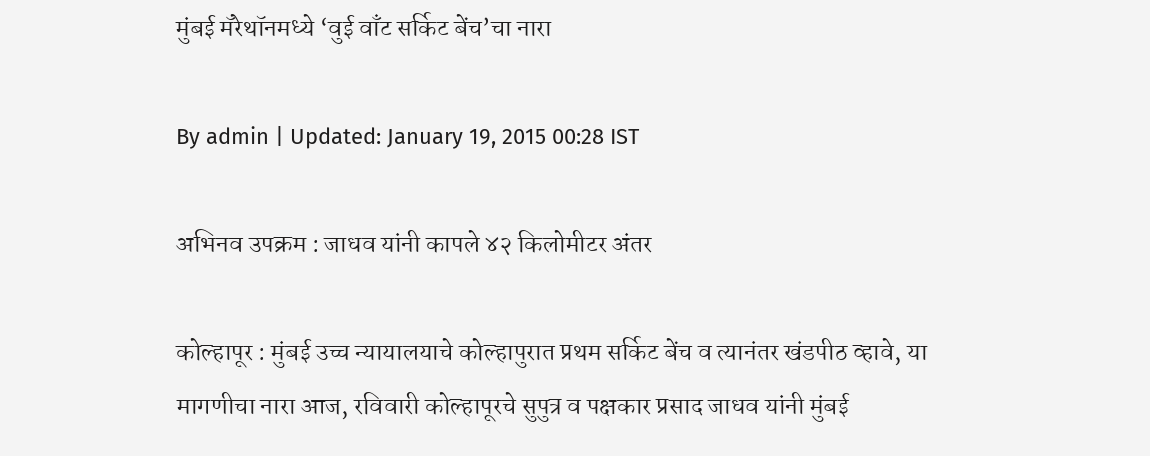मुंबई मॅरेथॉनमध्ये ‘वुई वाँट सर्किट बेंच’चा नारा

By admin | Updated: January 19, 2015 00:28 IST

अभिनव उपक्रम : जाधव यांनी कापले ४२ किलोमीटर अंतर

कोल्हापूर : मुंबई उच्च न्यायालयाचे कोल्हापुरात प्रथम सर्किट बेंच व त्यानंतर खंडपीठ व्हावे, या मागणीचा नारा आज, रविवारी कोल्हापूरचे सुपुत्र व पक्षकार प्रसाद जाधव यांनी मुंबई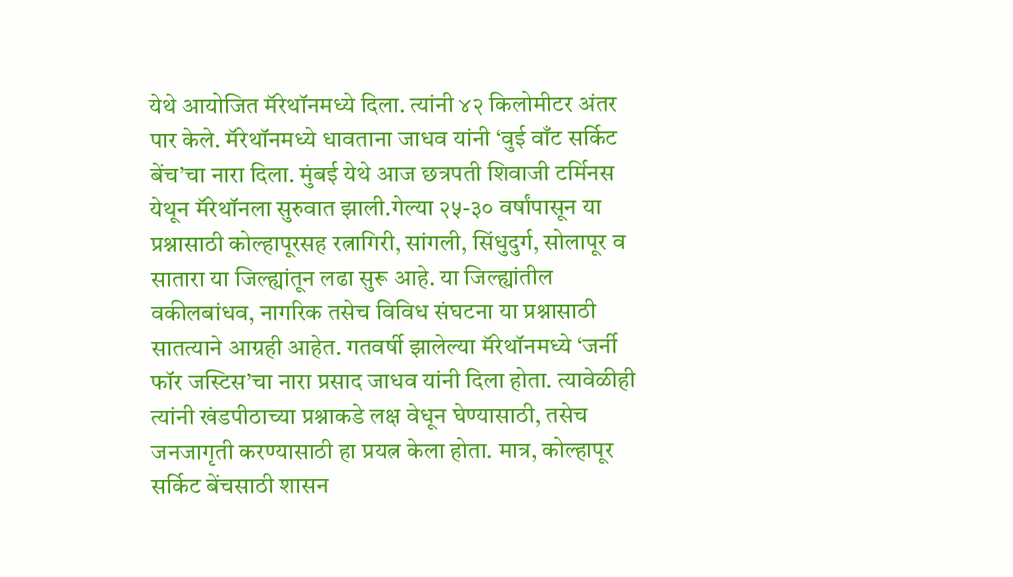येथे आयोजित मॅरेथॉनमध्ये दिला. त्यांनी ४२ किलोमीटर अंतर पार केले. मॅरेथॉनमध्ये धावताना जाधव यांनी ‘वुई वाँट सर्किट बेंच’चा नारा दिला. मुंबई येथे आज छत्रपती शिवाजी टर्मिनस येथून मॅरेथॉनला सुरुवात झाली.गेल्या २५-३० वर्षांपासून या प्रश्नासाठी कोल्हापूरसह रत्नागिरी, सांगली, सिंधुदुर्ग, सोलापूर व सातारा या जिल्ह्यांतून लढा सुरू आहे. या जिल्ह्यांतील वकीलबांधव, नागरिक तसेच विविध संघटना या प्रश्नासाठी सातत्याने आग्रही आहेत. गतवर्षी झालेल्या मॅरेथॉनमध्ये ‘जर्नी फॉर जस्टिस’चा नारा प्रसाद जाधव यांनी दिला होता. त्यावेळीही त्यांनी खंडपीठाच्या प्रश्नाकडे लक्ष वेधून घेण्यासाठी, तसेच जनजागृती करण्यासाठी हा प्रयत्न केला होता. मात्र, कोल्हापूर सर्किट बेंचसाठी शासन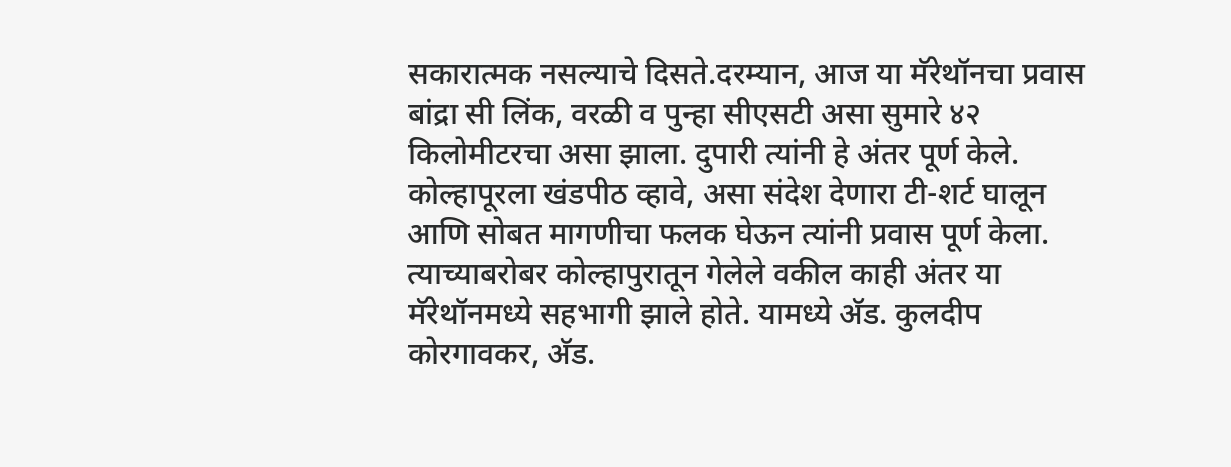सकारात्मक नसल्याचे दिसते.दरम्यान, आज या मॅरेथॉनचा प्रवास बांद्रा सी लिंक, वरळी व पुन्हा सीएसटी असा सुमारे ४२ किलोमीटरचा असा झाला. दुपारी त्यांनी हे अंतर पूर्ण केले. कोल्हापूरला खंडपीठ व्हावे, असा संदेश देणारा टी-शर्ट घालून आणि सोबत मागणीचा फलक घेऊन त्यांनी प्रवास पूर्ण केला. त्याच्याबरोबर कोल्हापुरातून गेलेले वकील काही अंतर या मॅरेथॉनमध्ये सहभागी झाले होते. यामध्ये अ‍ॅड. कुलदीप कोरगावकर, अ‍ॅड.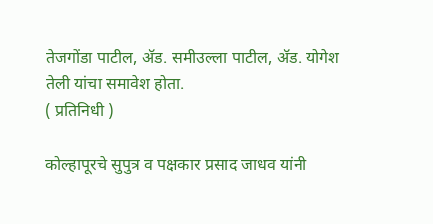तेजगोंडा पाटील, अ‍ॅड. समीउल्ला पाटील, अ‍ॅड. योगेश तेली यांचा समावेश होता.
( प्रतिनिधी )

कोल्हापूरचे सुपुत्र व पक्षकार प्रसाद जाधव यांनी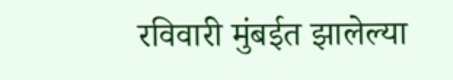रविवारी मुंबईत झालेल्या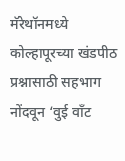मॅरेथॉनमध्ये कोल्हापूरच्या खंडपीठ प्रश्नासाठी सहभाग नोंदवून ‘वुई वाँट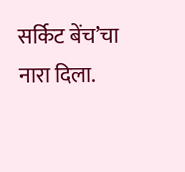सर्किट बेंच’चा नारा दिला.